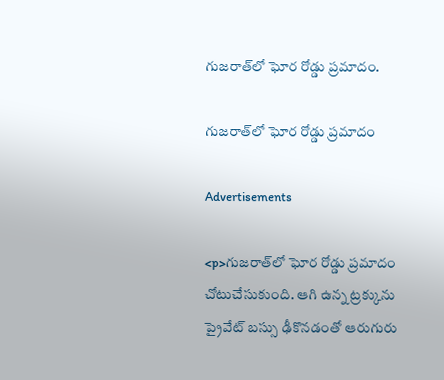గుజరాత్‍లో ఘోర రోడ్డు ప్రమాదం.

గుజరాత్‍లో ఘోర రోడ్డు ప్రమాదం

Advertisements

<p>గుజరాత్‌లో ఘోర రోడ్డు ప్రమాదం చోటుచేసుకుంది. ఆగి ఉన్న ట్రక్కును ప్రైవేట్ బస్సు ఢీకొనడంతో ఆరుగురు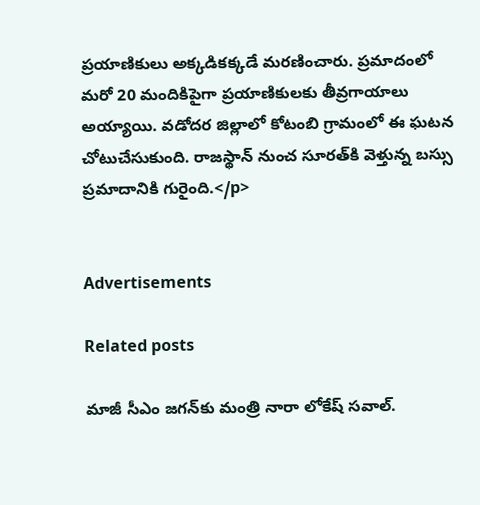ప్రయాణికులు అక్కడికక్కడే మరణించారు. ప్రమాదంలో మరో 20 మందికిపైగా ప్రయాణికులకు తీవ్రగాయాలు అయ్యాయి. వడోదర జిల్లాలో కోటంబి గ్రామంలో ఈ ఘటన చోటుచేసుకుంది. రాజస్థాన్ నుంచ సూరత్‌కి వెళ్తున్న బస్సు ప్రమాదానికి గురైంది.</p>


Advertisements

Related posts

మాజీ సీఎం జగన్‍కు మంత్రి నారా లోకేష్ సవాల్.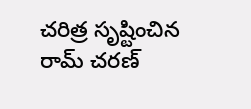చరిత్ర సృష్టించిన రామ్ చరణ్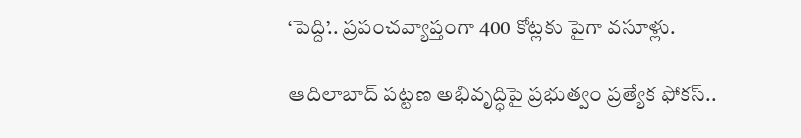‘పెద్ది’.. ప్రపంచవ్యాప్తంగా 400 కోట్లకు పైగా వసూళ్లు.

ఆదిలాబాద్ పట్టణ అభివృద్ధిపై ప్రభుత్వం ప్రత్యేక ఫోకస్..